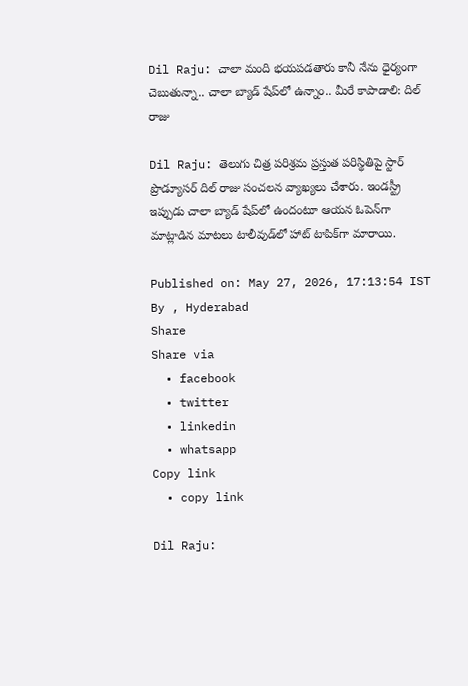Dil Raju: చాలా మంది భయపడతారు కానీ నేను ధైర్యంగా చెబుతున్నా.. చాలా బ్యాడ్ షేప్‌లో ఉన్నాం.. మీరే కాపాడాలి: దిల్ రాజు

Dil Raju: తెలుగు చిత్ర పరిశ్రమ ప్రస్తుత పరిస్థితిపై స్టార్ ప్రొడ్యూసర్ దిల్ రాజు సంచలన వ్యాఖ్యలు చేశారు. ఇండస్ట్రీ ఇప్పుడు చాలా బ్యాడ్ షేప్‌లో ఉందంటూ ఆయన ఓపెన్‌గా మాట్లాడిన మాటలు టాలీవుడ్‌లో హాట్ టాపిక్‌గా మారాయి.

Published on: May 27, 2026, 17:13:54 IST
By , Hyderabad
Share
Share via
  • facebook
  • twitter
  • linkedin
  • whatsapp
Copy link
  • copy link

Dil Raju: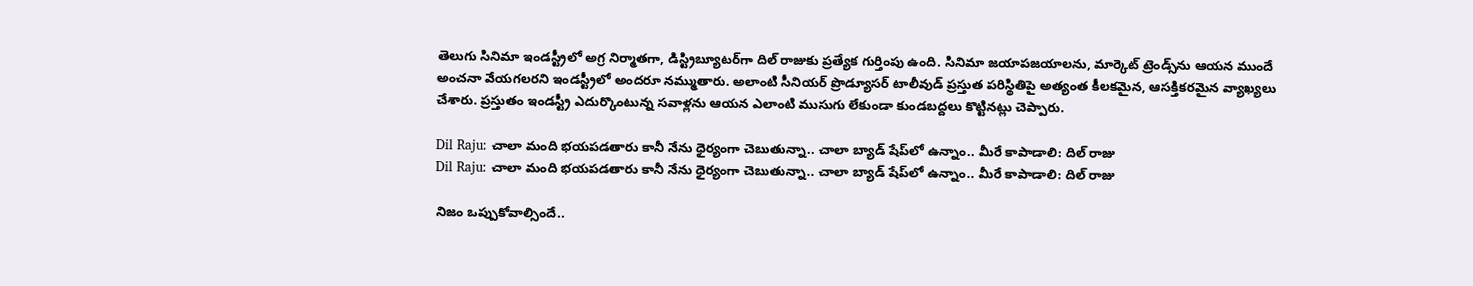తెలుగు సినిమా ఇండస్ట్రీలో అగ్ర నిర్మాతగా, డిస్ట్రిబ్యూటర్‌గా దిల్ రాజుకు ప్రత్యేక గుర్తింపు ఉంది. సినిమా జయాపజయాలను, మార్కెట్ ట్రెండ్స్‌ను ఆయన ముందే అంచనా వేయగలరని ఇండస్ట్రీలో అందరూ నమ్ముతారు. అలాంటి సీనియర్ ప్రొడ్యూసర్ టాలీవుడ్ ప్రస్తుత పరిస్థితిపై అత్యంత కీలకమైన, ఆసక్తికరమైన వ్యాఖ్యలు చేశారు. ప్రస్తుతం ఇండస్ట్రీ ఎదుర్కొంటున్న సవాళ్లను ఆయన ఎలాంటి ముసుగు లేకుండా కుండబద్దలు కొట్టినట్లు చెప్పారు.

Dil Raju: చాలా మంది భయపడతారు కానీ నేను ధైర్యంగా చెబుతున్నా.. చాలా బ్యాడ్ షేప్‌లో ఉన్నాం.. మీరే కాపాడాలి: దిల్ రాజు
Dil Raju: చాలా మంది భయపడతారు కానీ నేను ధైర్యంగా చెబుతున్నా.. చాలా బ్యాడ్ షేప్‌లో ఉన్నాం.. మీరే కాపాడాలి: దిల్ రాజు

నిజం ఒప్పుకోవాల్సిందే..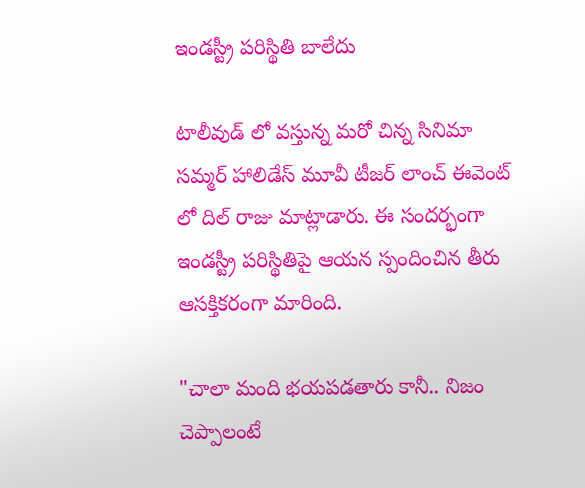ఇండస్ట్రీ పరిస్థితి బాలేదు

టాలీవుడ్ లో వస్తున్న మరో చిన్న సినిమా సమ్మర్ హాలిడేస్ మూవీ టీజర్ లాంచ్ ఈవెంట్ లో దిల్ రాజు మాట్లాడారు. ఈ సందర్భంగా ఇండస్ట్రీ పరిస్థితిపై ఆయన స్పందించిన తీరు ఆసక్తికరంగా మారింది.

"చాలా మంది భయపడతారు కానీ.. నిజం చెప్పాలంటే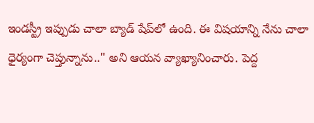ఇండస్ట్రీ ఇప్పుడు చాలా బ్యాడ్ షేప్‌లో ఉంది. ఈ విషయాన్ని నేను చాలా ధైర్యంగా చెప్తున్నాను.." అని ఆయన వ్యాఖ్యానించారు. పెద్ద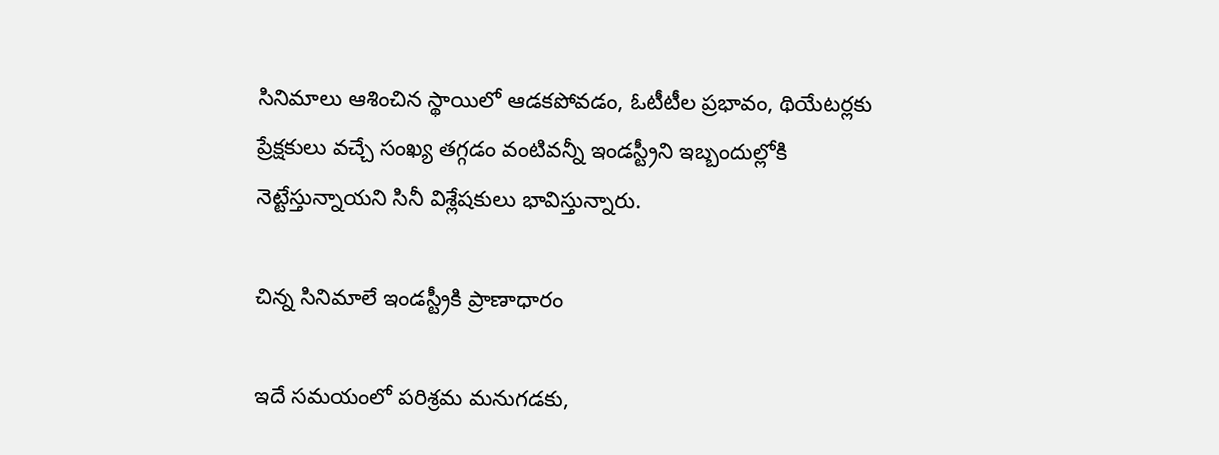సినిమాలు ఆశించిన స్థాయిలో ఆడకపోవడం, ఓటీటీల ప్రభావం, థియేటర్లకు ప్రేక్షకులు వచ్చే సంఖ్య తగ్గడం వంటివన్నీ ఇండస్ట్రీని ఇబ్బందుల్లోకి నెట్టేస్తున్నాయని సినీ విశ్లేషకులు భావిస్తున్నారు.

చిన్న సినిమాలే ఇండస్ట్రీకి ప్రాణాధారం

ఇదే సమయంలో పరిశ్రమ మనుగడకు,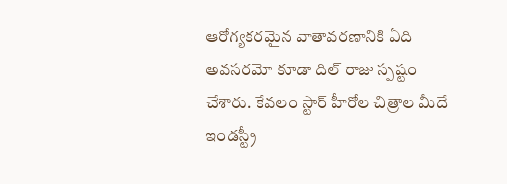ఆరోగ్యకరమైన వాతావరణానికి ఏది అవసరమో కూడా దిల్ రాజు స్పష్టం చేశారు. కేవలం స్టార్ హీరోల చిత్రాల మీదే ఇండస్ట్రీ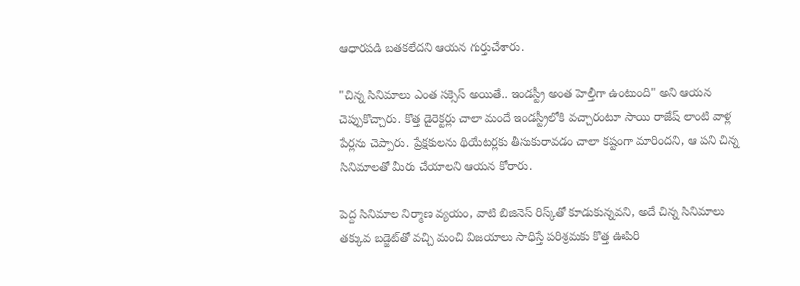ఆధారపడి బతకలేదని ఆయన గుర్తుచేశారు.

"చిన్న సినిమాలు ఎంత సక్సెస్ అయితే.. ఇండస్ట్రీ అంత హెల్తీగా ఉంటుంది" అని ఆయన చెప్పుకొచ్చారు. కొత్త డైరెక్టర్లు చాలా మందే ఇండస్ట్రీలోకి వచ్చారంటూ సాయి రాజేష్ లాంటి వాళ్ల పేర్లను చెప్పారు. ప్రేక్షకులను థియేటర్లకు తీసుకురావడం చాలా కష్టంగా మారిందని, ఆ పని చిన్న సినిమాలతో మీరు చేయాలని ఆయన కోరారు.

పెద్ద సినిమాల నిర్మాణ వ్యయం, వాటి బిజినెస్ రిస్క్‌తో కూడుకున్నవని, అదే చిన్న సినిమాలు తక్కువ బడ్జెట్‌తో వచ్చి మంచి విజయాలు సాధిస్తే పరిశ్రమకు కొత్త ఊపిరి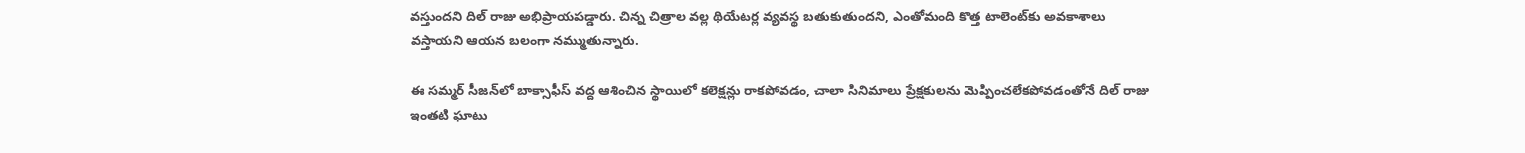వస్తుందని దిల్ రాజు అభిప్రాయపడ్డారు. చిన్న చిత్రాల వల్ల థియేటర్ల వ్యవస్థ బతుకుతుందని, ఎంతోమంది కొత్త టాలెంట్‌కు అవకాశాలు వస్తాయని ఆయన బలంగా నమ్ముతున్నారు.

ఈ సమ్మర్ సీజన్‌లో బాక్సాఫీస్ వద్ద ఆశించిన స్థాయిలో కలెక్షన్లు రాకపోవడం, చాలా సినిమాలు ప్రేక్షకులను మెప్పించలేకపోవడంతోనే దిల్ రాజు ఇంతటి ఘాటు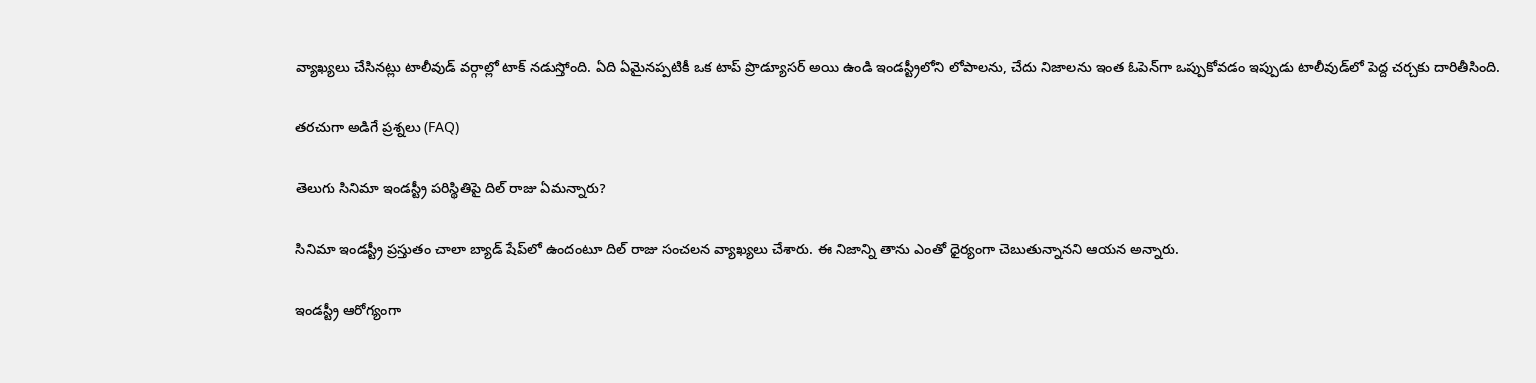వ్యాఖ్యలు చేసినట్లు టాలీవుడ్ వర్గాల్లో టాక్ నడుస్తోంది. ఏది ఏమైనప్పటికీ ఒక టాప్ ప్రొడ్యూసర్ అయి ఉండి ఇండస్ట్రీలోని లోపాలను, చేదు నిజాలను ఇంత ఓపెన్‌గా ఒప్పుకోవడం ఇప్పుడు టాలీవుడ్‌లో పెద్ద చర్చకు దారితీసింది.

తరచుగా అడిగే ప్రశ్నలు (FAQ)

తెలుగు సినిమా ఇండస్ట్రీ పరిస్థితిపై దిల్ రాజు ఏమన్నారు?

సినిమా ఇండస్ట్రీ ప్రస్తుతం చాలా బ్యాడ్ షేప్‌లో ఉందంటూ దిల్ రాజు సంచలన వ్యాఖ్యలు చేశారు. ఈ నిజాన్ని తాను ఎంతో ధైర్యంగా చెబుతున్నానని ఆయన అన్నారు.

ఇండస్ట్రీ ఆరోగ్యంగా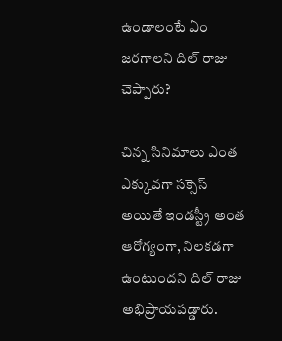ఉండాలంటే ఏం జరగాలని దిల్ రాజు చెప్పారు?

చిన్న సినిమాలు ఎంత ఎక్కువగా సక్సెస్ అయితే ఇండస్ట్రీ అంత ఆరోగ్యంగా, నిలకడగా ఉంటుందని దిల్ రాజు అభిప్రాయపడ్డారు.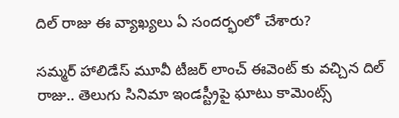దిల్ రాజు ఈ వ్యాఖ్యలు ఏ సందర్భంలో చేశారు?

సమ్మర్ హాలిడేస్ మూవీ టీజర్ లాంచ్ ఈవెంట్ కు వచ్చిన దిల్ రాజు.. తెలుగు సినిమా ఇండస్ట్రీపై ఘాటు కామెంట్స్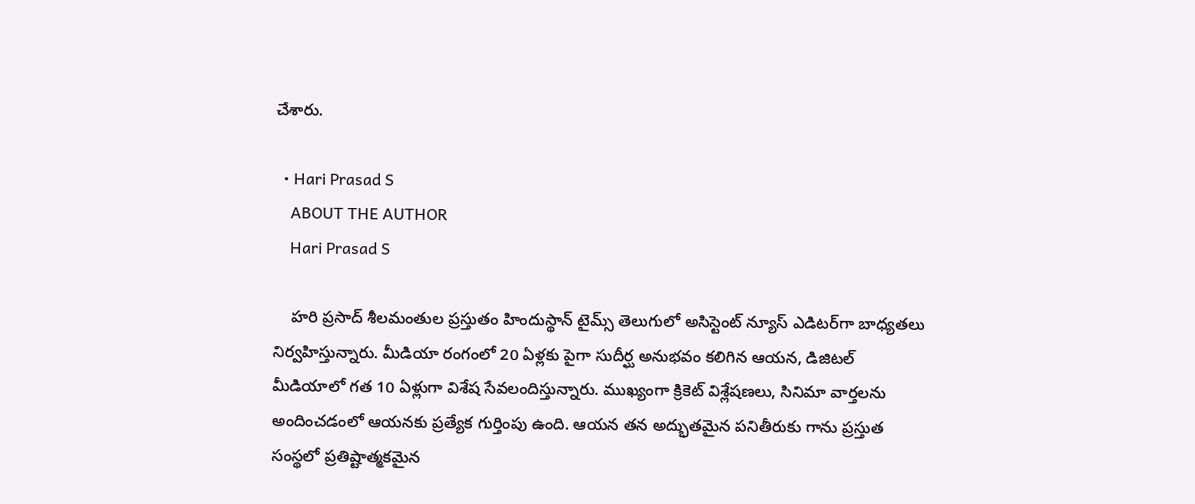చేశారు.

  • Hari Prasad S
    ABOUT THE AUTHOR
    Hari Prasad S

    హరి ప్రసాద్ శీలమంతుల ప్రస్తుతం హిందుస్థాన్ టైమ్స్ తెలుగులో అసిస్టెంట్ న్యూస్ ఎడిటర్‌గా బాధ్యతలు నిర్వహిస్తున్నారు. మీడియా రంగంలో 20 ఏళ్లకు పైగా సుదీర్ఘ అనుభవం కలిగిన ఆయన, డిజిటల్ మీడియాలో గత 10 ఏళ్లుగా విశేష సేవలందిస్తున్నారు. ముఖ్యంగా క్రికెట్ విశ్లేషణలు, సినిమా వార్తలను అందించడంలో ఆయనకు ప్రత్యేక గుర్తింపు ఉంది. ఆయన తన అద్భుతమైన పనితీరుకు గాను ప్రస్తుత సంస్థలో ప్రతిష్టాత్మకమైన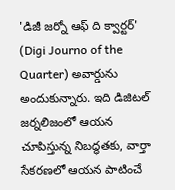'డిజీ జర్నో ఆఫ్ ది క్వార్టర్' (Digi Journo of the Quarter) అవార్డును అందుకున్నారు. ఇది డిజిటల్ జర్నలిజంలో ఆయన చూపిస్తున్న నిబద్ధతకు, వార్తా సేకరణలో ఆయన పాటించే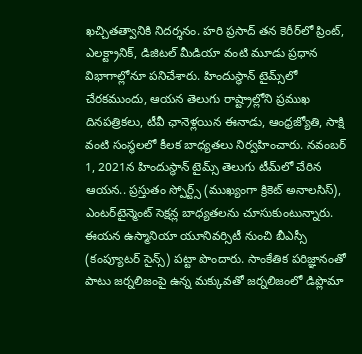ఖచ్చితత్వానికి నిదర్శనం. హరి ప్రసాద్ తన కెరీర్‌లో ప్రింట్, ఎలక్ట్రానిక్, డిజిటల్ మీడియా వంటి మూడు ప్రధాన విభాగాల్లోనూ పనిచేశారు. హిందుస్థాన్ టైమ్స్‌లో చేరకముందు, ఆయన తెలుగు రాష్ట్రాల్లోని ప్రముఖ దినపత్రికలు, టీవీ ఛానెళ్లయిన ఈనాడు, ఆంధ్రజ్యోతి, సాక్షి వంటి సంస్థలలో కీలక బాధ్యతలు నిర్వహించారు. నవంబర్ 1, 2021న హిందుస్థాన్ టైమ్స్ తెలుగు టీమ్‌లో చేరిన ఆయన.. ప్రస్తుతం స్పోర్ట్స్ (ముఖ్యంగా క్రికెట్ అనాలసిస్), ఎంటర్‌టైన్మెంట్ సెక్షన్ల బాధ్యతలను చూసుకుంటున్నారు. ఈయన ఉస్మానియా యూనివర్సిటీ నుంచి బీఎస్సీ (కంప్యూటర్ సైన్స్) పట్టా పొందారు. సాంకేతిక పరిజ్ఞానంతో పాటు జర్నలిజంపై ఉన్న మక్కువతో జర్నలిజంలో డిప్లొమా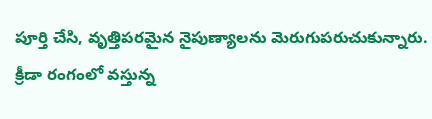పూర్తి చేసి, వృత్తిపరమైన నైపుణ్యాలను మెరుగుపరుచుకున్నారు. క్రీడా రంగంలో వస్తున్న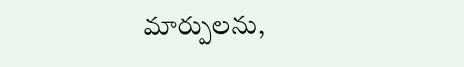మార్పులను,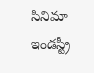సినిమా ఇండస్ట్రీ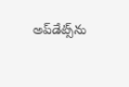అప్‌డేట్స్‌ను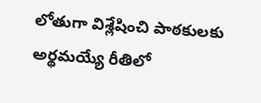లోతుగా విశ్లేషించి పాఠకులకు అర్థమయ్యే రీతిలో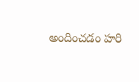అందించడం హరి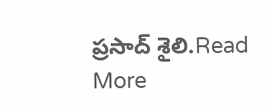ప్రసాద్ శైలి.Read More